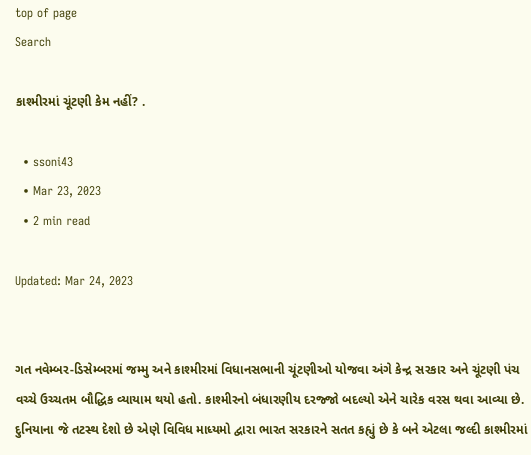top of page
Search

કાશ્મીરમાં ચૂંટણી કેમ નહીં? .

  • ssoni43
  • Mar 23, 2023
  • 2 min read

Updated: Mar 24, 2023


ગત નવેમ્બર-ડિસેમ્બરમાં જમ્મુ અને કાશ્મીરમાં વિધાનસભાની ચૂંટણીઓ યોજવા અંગે કેન્દ્ર સરકાર અને ચૂંટણી પંચ વચ્ચે ઉચ્ચતમ બૌદ્ધિક વ્યાયામ થયો હતો. કાશ્મીરનો બંધારણીય દરજ્જો બદલ્યો એને ચારેક વરસ થવા આવ્યા છે. દુનિયાના જે તટસ્થ દેશો છે એણે વિવિધ માધ્યમો દ્વારા ભારત સરકારને સતત કહ્યું છે કે બને એટલા જલ્દી કાશ્મીરમાં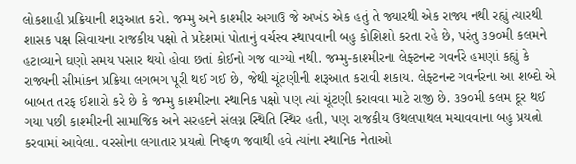લોકશાહી પ્રક્રિયાની શરૂઆત કરો. જમ્મુ અને કાશ્મીર અગાઉ જે અખંડ એક હતું તે જ્યારથી એક રાજ્ય નથી રહ્યું ત્યારથી શાસક પક્ષ સિવાયના રાજકીય પક્ષો તે પ્રદેશમાં પોતાનું વર્ચસ્વ સ્થાપવાની બહુ કોશિશો કરતા રહે છે, પરંતુ ૩૭૦મી કલમને હટાવ્યાને ઘણો સમય પસાર થયો હોવા છતાં કોઈનો ગજ વાગ્યો નથી. જમ્મુ-કાશ્મીરના લેફ્ટનન્ટ ગવર્નરે હમણાં કહ્યું કે રાજ્યની સીમાંકન પ્રક્રિયા લગભગ પૂરી થઈ ગઈ છે, જેથી ચૂંટણીની શરૂઆત કરાવી શકાય. લેફ્ટનન્ટ ગવર્નરના આ શબ્દો એ બાબત તરફ ઈશારો કરે છે કે જમ્મુ કાશ્મીરના સ્થાનિક પક્ષો પણ ત્યાં ચૂંટણી કરાવવા માટે રાજી છે. ૩૭૦મી કલમ દૂર થઈ ગયા પછી કાશ્મીરની સામાજિક અને સરહદને સંલગ્ન સ્થિતિ સ્થિર હતી, પણ રાજકીય ઉથલપાથલ મચાવવાના બહુ પ્રયત્નો કરવામાં આવેલા. વરસોના લગાતાર પ્રયત્નો નિષ્ફળ જવાથી હવે ત્યાંના સ્થાનિક નેતાઓ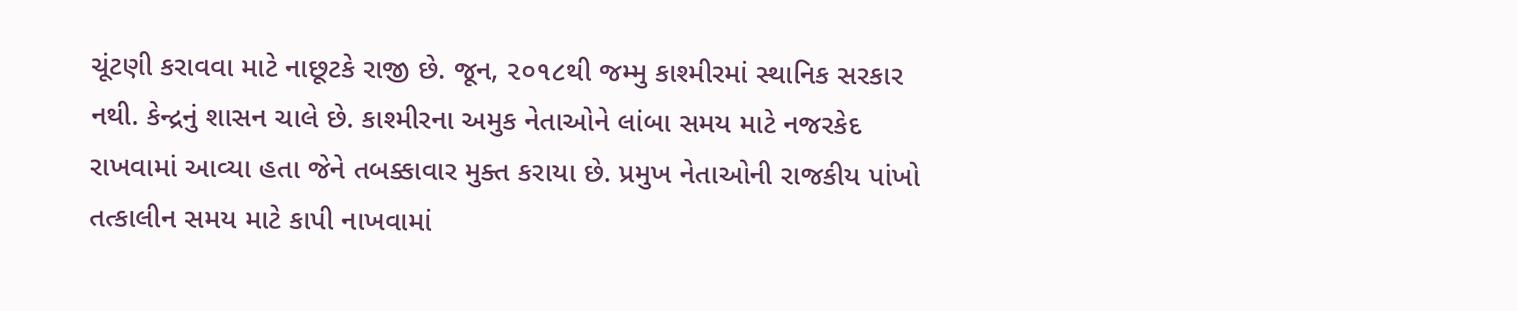ચૂંટણી કરાવવા માટે નાછૂટકે રાજી છે. જૂન, ૨૦૧૮થી જમ્મુ કાશ્મીરમાં સ્થાનિક સરકાર નથી. કેન્દ્રનું શાસન ચાલે છે. કાશ્મીરના અમુક નેતાઓને લાંબા સમય માટે નજરકેદ રાખવામાં આવ્યા હતા જેને તબક્કાવાર મુક્ત કરાયા છે. પ્રમુખ નેતાઓની રાજકીય પાંખો તત્કાલીન સમય માટે કાપી નાખવામાં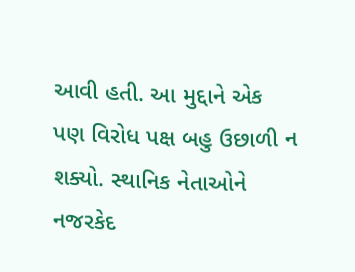આવી હતી. આ મુદ્દાને એક પણ વિરોધ પક્ષ બહુ ઉછાળી ન શક્યો. સ્થાનિક નેતાઓને નજરકેદ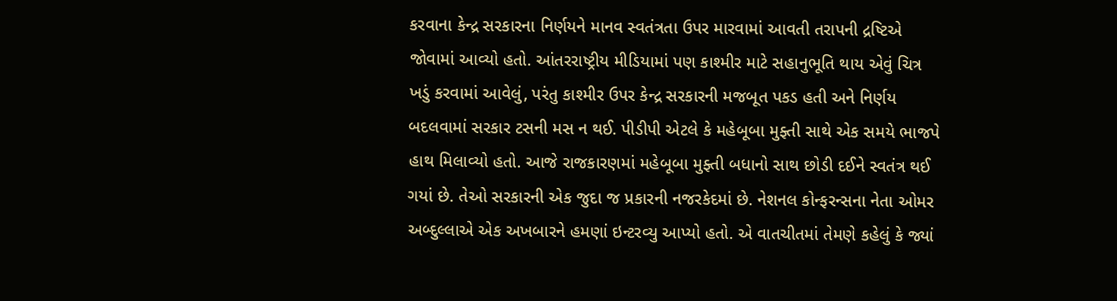કરવાના કેન્દ્ર સરકારના નિર્ણયને માનવ સ્વતંત્રતા ઉપર મારવામાં આવતી તરાપની દ્રષ્ટિએ જોવામાં આવ્યો હતો. આંતરરાષ્ટ્રીય મીડિયામાં પણ કાશ્મીર માટે સહાનુભૂતિ થાય એવું ચિત્ર ખડું કરવામાં આવેલું, પરંતુ કાશ્મીર ઉપર કેન્દ્ર સરકારની મજબૂત પકડ હતી અને નિર્ણય બદલવામાં સરકાર ટસની મસ ન થઈ. પીડીપી એટલે કે મહેબૂબા મુફ્તી સાથે એક સમયે ભાજપે હાથ મિલાવ્યો હતો. આજે રાજકારણમાં મહેબૂબા મુફ્તી બધાનો સાથ છોડી દઈને સ્વતંત્ર થઈ ગયાં છે. તેઓ સરકારની એક જુદા જ પ્રકારની નજરકેદમાં છે. નેશનલ કોન્ફરન્સના નેતા ઓમર અબ્દુલ્લાએ એક અખબારને હમણાં ઇન્ટરવ્યુ આપ્યો હતો. એ વાતચીતમાં તેમણે કહેલું કે જ્યાં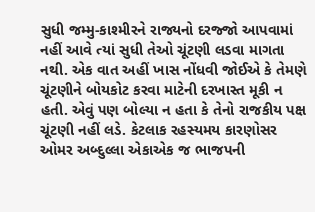સુધી જમ્મુ-કાશ્મીરને રાજ્યનો દરજ્જો આપવામાં નહીં આવે ત્યાં સુધી તેઓ ચૂંટણી લડવા માગતા નથી. એક વાત અહીં ખાસ નોંધવી જોઈએ કે તેમણે ચૂંટણીને બોયકોટ કરવા માટેની દરખાસ્ત મૂકી ન હતી. એવું પણ બોલ્યા ન હતા કે તેનો રાજકીય પક્ષ ચૂંટણી નહીં લડે. કેટલાક રહસ્યમય કારણોસર ઓમર અબ્દુલ્લા એકાએક જ ભાજપની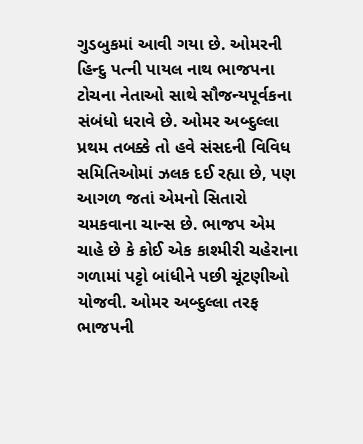ગુડબુકમાં આવી ગયા છે. ઓમરની હિન્દુ પત્ની પાયલ નાથ ભાજપના ટોચના નેતાઓ સાથે સૌજન્યપૂર્વકના સંબંધો ધરાવે છે. ઓમર અબ્દુલ્લા પ્રથમ તબક્કે તો હવે સંસદની વિવિધ સમિતિઓમાં ઝલક દઈ રહ્યા છે, પણ આગળ જતાં એમનો સિતારો ચમકવાના ચાન્સ છે. ભાજપ એમ ચાહે છે કે કોઈ એક કાશ્મીરી ચહેરાના ગળામાં પટ્ટો બાંધીને પછી ચૂંટણીઓ યોજવી. ઓમર અબ્દુલ્લા તરફ ભાજપની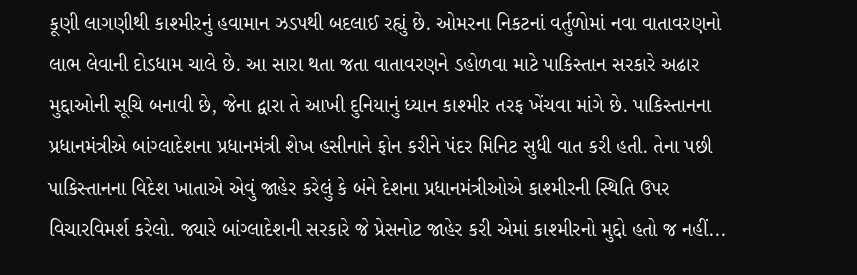કૂણી લાગણીથી કાશ્મીરનું હવામાન ઝડપથી બદલાઈ રહ્યું છે. ઓમરના નિકટનાં વર્તુળોમાં નવા વાતાવરણનો લાભ લેવાની દોડધામ ચાલે છે. આ સારા થતા જતા વાતાવરણને ડહોળવા માટે પાકિસ્તાન સરકારે અઢાર મુદ્દાઓની સૂચિ બનાવી છે, જેના દ્વારા તે આખી દુનિયાનું ધ્યાન કાશ્મીર તરફ ખેંચવા માંગે છે. પાકિસ્તાનના પ્રધાનમંત્રીએ બાંગ્લાદેશના પ્રધાનમંત્રી શેખ હસીનાને ફોન કરીને પંદર મિનિટ સુધી વાત કરી હતી. તેના પછી પાકિસ્તાનના વિદેશ ખાતાએ એવું જાહેર કરેલું કે બંને દેશના પ્રધાનમંત્રીઓએ કાશ્મીરની સ્થિતિ ઉપર વિચારવિમર્શ કરેલો. જ્યારે બાંગ્લાદેશની સરકારે જે પ્રેસનોટ જાહેર કરી એમાં કાશ્મીરનો મુદ્દો હતો જ નહીં...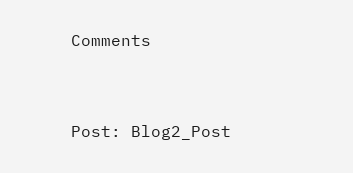Comments


Post: Blog2_Post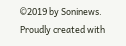©2019 by Soninews. Proudly created with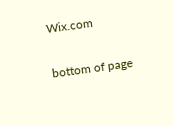Wix.com

bottom of page